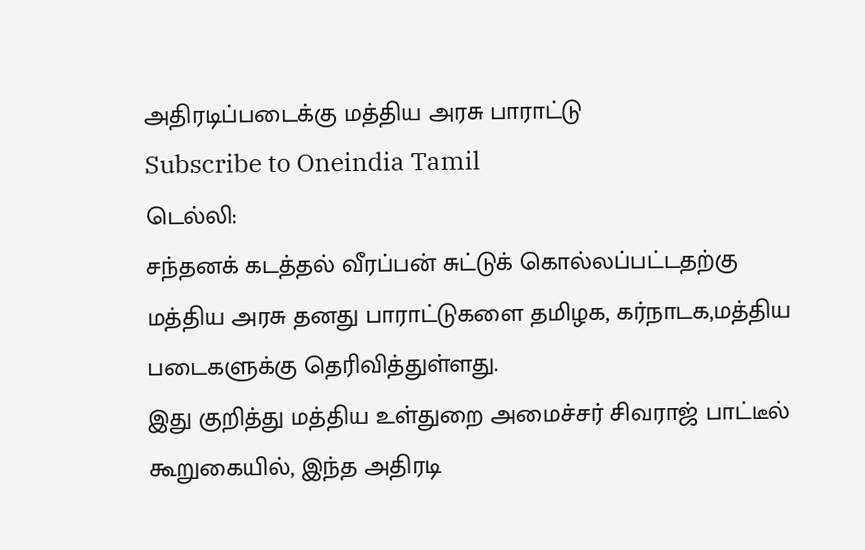அதிரடிப்படைக்கு மத்திய அரசு பாராட்டு
Subscribe to Oneindia Tamil
டெல்லி:
சந்தனக் கடத்தல் வீரப்பன் சுட்டுக் கொல்லப்பட்டதற்கு மத்திய அரசு தனது பாராட்டுகளை தமிழக, கர்நாடக,மத்திய படைகளுக்கு தெரிவித்துள்ளது.
இது குறித்து மத்திய உள்துறை அமைச்சர் சிவராஜ் பாட்டீல் கூறுகையில், இந்த அதிரடி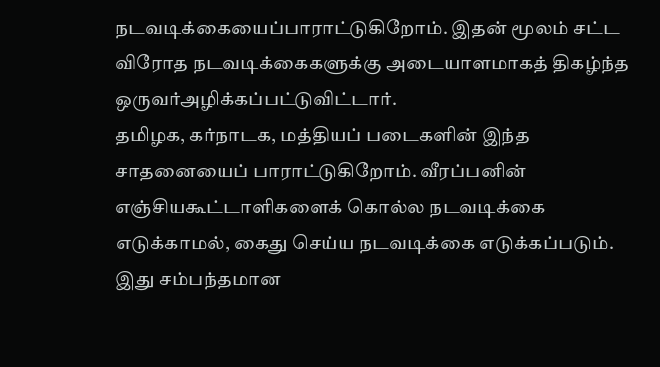நடவடிக்கையைப்பாராட்டுகிறோம். இதன் மூலம் சட்ட விரோத நடவடிக்கைகளுக்கு அடையாளமாகத் திகழ்ந்த ஒருவர்அழிக்கப்பட்டுவிட்டார்.
தமிழக, கர்நாடக, மத்தியப் படைகளின் இந்த சாதனையைப் பாராட்டுகிறோம். வீரப்பனின் எஞ்சியகூட்டாளிகளைக் கொல்ல நடவடிக்கை எடுக்காமல், கைது செய்ய நடவடிக்கை எடுக்கப்படும்.
இது சம்பந்தமான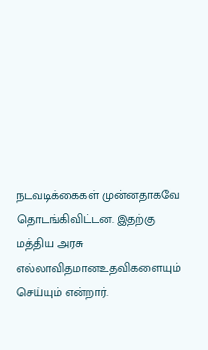நடவடிக்கைகள் முன்னதாகவே தொடங்கிவிட்டன. இதற்கு மத்திய அரசு எல்லாவிதமானஉதவிகளையும் செய்யும் என்றார்.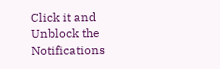Click it and Unblock the Notifications